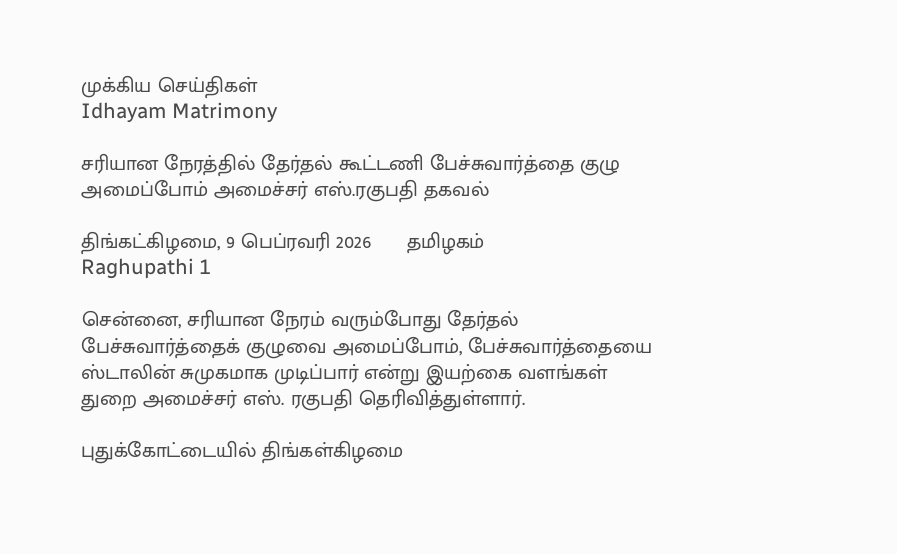முக்கிய செய்திகள்
Idhayam Matrimony

சரியான நேரத்தில் தேர்தல் கூட்டணி பேச்சுவார்த்தை குழு அமைப்போம் அமைச்சர் எஸ்.ரகுபதி தகவல்

திங்கட்கிழமை, 9 பெப்ரவரி 2026      தமிழகம்
Raghupathi 1

சென்னை, சரியான நேரம் வரும்போது தேர்தல் பேச்சுவார்த்தைக் குழுவை அமைப்போம், பேச்சுவார்த்தையை ஸ்டாலின் சுமுகமாக முடிப்பார் என்று இயற்கை வளங்கள் துறை அமைச்சர் எஸ். ரகுபதி தெரிவித்துள்ளார்.

புதுக்கோட்டையில் திங்கள்கிழமை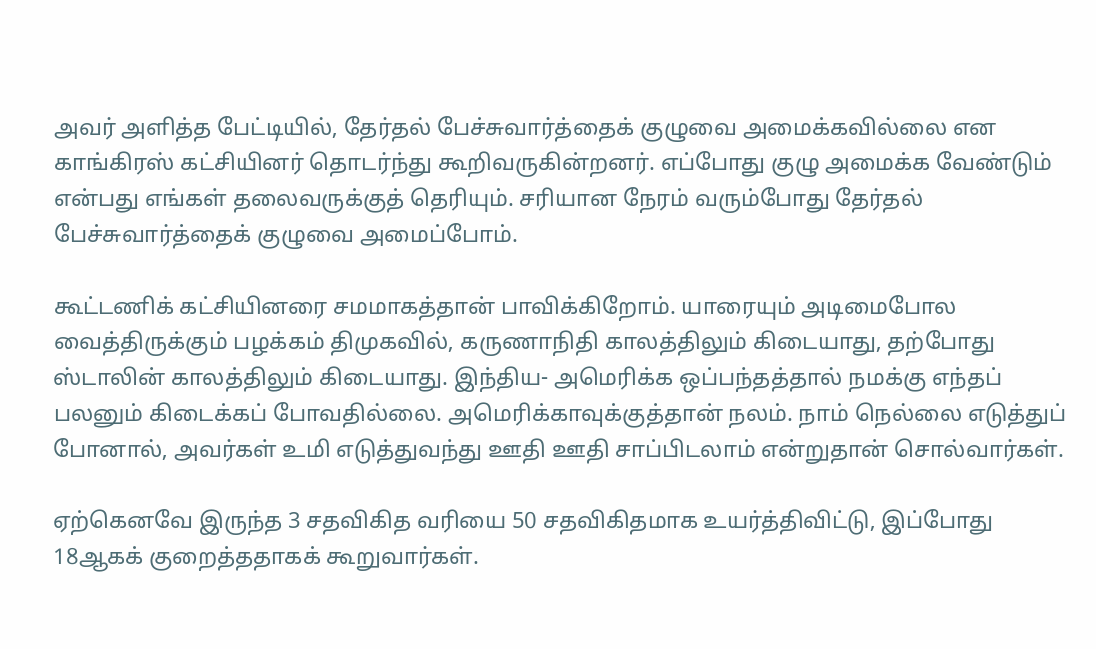அவர் அளித்த பேட்டியில், தேர்தல் பேச்சுவார்த்தைக் குழுவை அமைக்கவில்லை என காங்கிரஸ் கட்சியினர் தொடர்ந்து கூறிவருகின்றனர். எப்போது குழு அமைக்க வேண்டும் என்பது எங்கள் தலைவருக்குத் தெரியும். சரியான நேரம் வரும்போது தேர்தல் பேச்சுவார்த்தைக் குழுவை அமைப்போம்.

கூட்டணிக் கட்சியினரை சமமாகத்தான் பாவிக்கிறோம். யாரையும் அடிமைபோல வைத்திருக்கும் பழக்கம் திமுகவில், கருணாநிதி காலத்திலும் கிடையாது, தற்போது ஸ்டாலின் காலத்திலும் கிடையாது. இந்திய- அமெரிக்க ஒப்பந்தத்தால் நமக்கு எந்தப் பலனும் கிடைக்கப் போவதில்லை. அமெரிக்காவுக்குத்தான் நலம். நாம் நெல்லை எடுத்துப் போனால், அவர்கள் உமி எடுத்துவந்து ஊதி ஊதி சாப்பிடலாம் என்றுதான் சொல்வார்கள்.

ஏற்கெனவே இருந்த 3 சதவிகித வரியை 50 சதவிகிதமாக உயர்த்திவிட்டு, இப்போது 18ஆகக் குறைத்ததாகக் கூறுவார்கள்.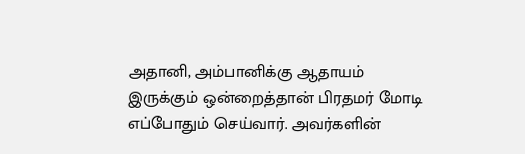அதானி, அம்பானிக்கு ஆதாயம் இருக்கும் ஒன்றைத்தான் பிரதமர் மோடி எப்போதும் செய்வார். அவர்களின்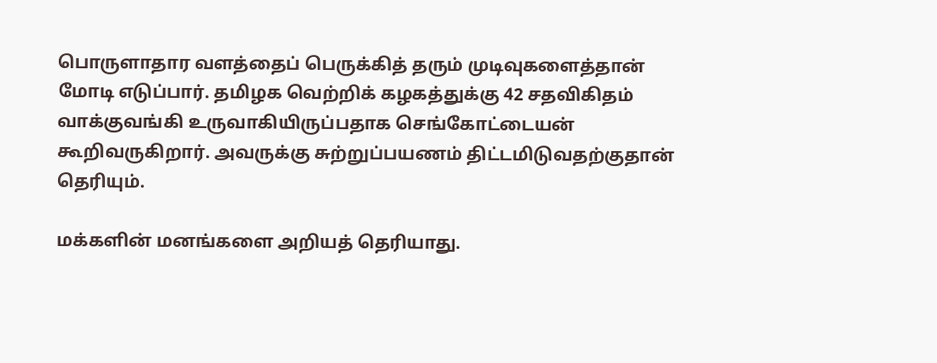பொருளாதார வளத்தைப் பெருக்கித் தரும் முடிவுகளைத்தான் மோடி எடுப்பார். தமிழக வெற்றிக் கழகத்துக்கு 42 சதவிகிதம் வாக்குவங்கி உருவாகியிருப்பதாக செங்கோட்டையன் கூறிவருகிறார். அவருக்கு சுற்றுப்பயணம் திட்டமிடுவதற்குதான் தெரியும்.

மக்களின் மனங்களை அறியத் தெரியாது.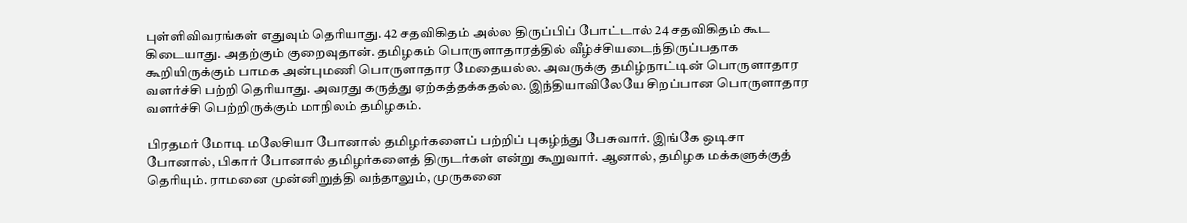புள்ளிவிவரங்கள் எதுவும் தெரியாது. 42 சதவிகிதம் அல்ல திருப்பிப் போட்டால் 24 சதவிகிதம் கூட கிடையாது. அதற்கும் குறைவுதான். தமிழகம் பொருளாதாரத்தில் வீழ்ச்சியடைந்திருப்பதாக கூறியிருக்கும் பாமக அன்புமணி பொருளாதார மேதையல்ல. அவருக்கு தமிழ்நாட்டின் பொருளாதார வளர்ச்சி பற்றி தெரியாது. அவரது கருத்து ஏற்கத்தக்கதல்ல. இந்தியாவிலேயே சிறப்பான பொருளாதார வளர்ச்சி பெற்றிருக்கும் மாநிலம் தமிழகம்.

பிரதமர் மோடி மலேசியா போனால் தமிழர்களைப் பற்றிப் புகழ்ந்து பேசுவார். இங்கே ஒடிசா போனால், பிகார் போனால் தமிழர்களைத் திருடர்கள் என்று கூறுவார். ஆனால், தமிழக மக்களுக்குத் தெரியும். ராமனை முன்னிறுத்தி வந்தாலும், முருகனை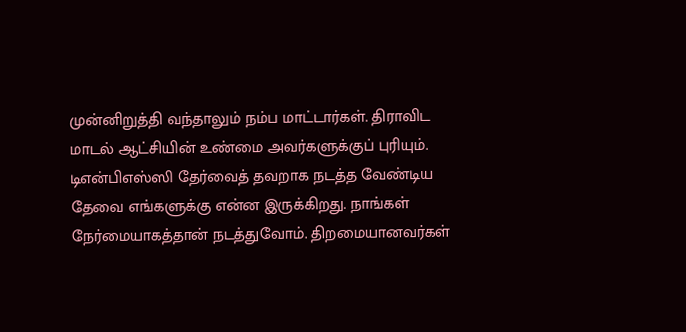முன்னிறுத்தி வந்தாலும் நம்ப மாட்டார்கள். திராவிட மாடல் ஆட்சியின் உண்மை அவர்களுக்குப் புரியும். டிஎன்பிஎஸ்ஸி தேர்வைத் தவறாக நடத்த வேண்டிய தேவை எங்களுக்கு என்ன இருக்கிறது. நாங்கள் நேர்மையாகத்தான் நடத்துவோம். திறமையானவர்கள்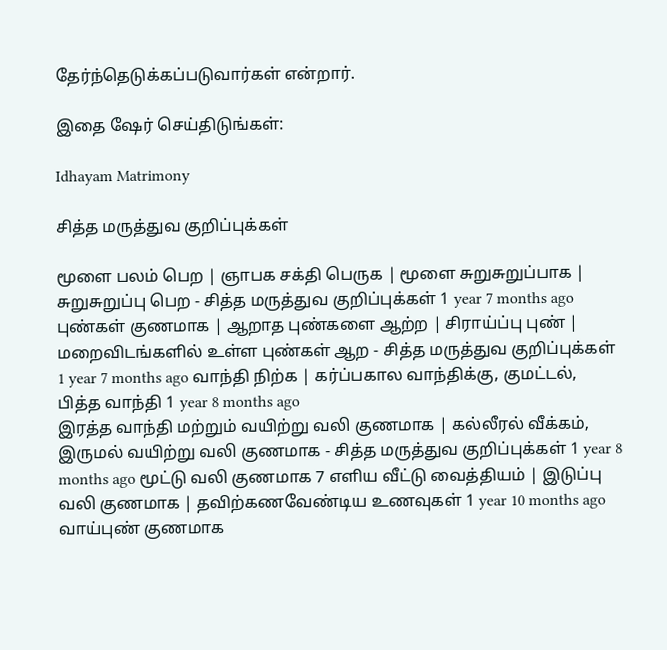தேர்ந்தெடுக்கப்படுவார்கள் என்றார்.

இதை ஷேர் செய்திடுங்கள்:

Idhayam Matrimony

சித்த மருத்துவ குறிப்புக்கள்

மூளை பலம் பெற | ஞாபக சக்தி பெருக | மூளை சுறுசுறுப்பாக | சுறுசுறுப்பு பெற - சித்த மருத்துவ குறிப்புக்கள் 1 year 7 months ago புண்கள் குணமாக | ஆறாத புண்களை ஆற்ற | சிராய்ப்பு புண் | மறைவிடங்களில் உள்ள புண்கள் ஆற - சித்த மருத்துவ குறிப்புக்கள் 1 year 7 months ago வாந்தி நிற்க | கர்ப்பகால வாந்திக்கு, குமட்டல், பித்த வாந்தி 1 year 8 months ago
இரத்த வாந்தி மற்றும் வயிற்று வலி குணமாக | கல்லீரல் வீக்கம், இருமல் வயிற்று வலி குணமாக - சித்த மருத்துவ குறிப்புக்கள் 1 year 8 months ago மூட்டு வலி குணமாக 7 எளிய வீட்டு வைத்தியம் | இடுப்பு வலி குணமாக | தவிற்கணவேண்டிய உணவுகள் 1 year 10 months ago வாய்புண் குணமாக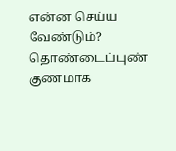என்ன செய்ய வேண்டும்? தொண்டைப்புண் குணமாக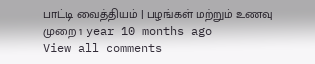பாட்டி வைத்தியம் | பழங்கள் மற்றும் உணவு முறை 1 year 10 months ago
View all comments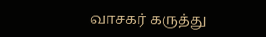வாசகர் கருத்து